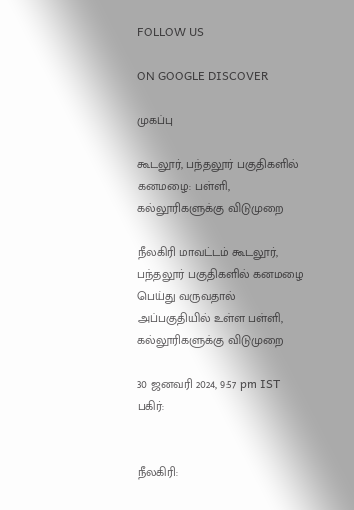FOLLOW US

ON GOOGLE DISCOVER

முகப்பு

கூடலூர், பந்தலூர் பகுதிகளில் கனமழை: பள்ளி, கல்லூரிகளுக்கு விடுமுறை

நீலகிரி மாவட்டம் கூடலூர், பந்தலூர் பகுதிகளில் கனமழை பெய்து வருவதால் அப்பகுதியில் உள்ள பள்ளி, கல்லூரிகளுக்கு விடுமுறை

30 ஜனவரி 2024, 9:57 pm IST
பகிர்:


நீலகிரி: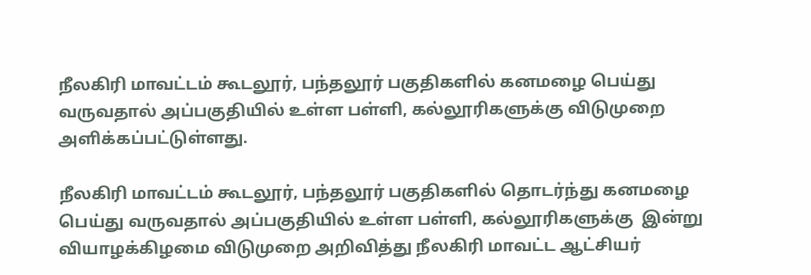நீலகிரி மாவட்டம் கூடலூர், பந்தலூர் பகுதிகளில் கனமழை பெய்து வருவதால் அப்பகுதியில் உள்ள பள்ளி, கல்லூரிகளுக்கு விடுமுறை அளிக்கப்பட்டுள்ளது.

நீலகிரி மாவட்டம் கூடலூர், பந்தலூர் பகுதிகளில் தொடர்ந்து கனமழை பெய்து வருவதால் அப்பகுதியில் உள்ள பள்ளி, கல்லூரிகளுக்கு  இன்று வியாழக்கிழமை விடுமுறை அறிவித்து நீலகிரி மாவட்ட ஆட்சியர்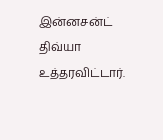இன்னசன்ட் திவ்யா உத்தரவிட்டார்.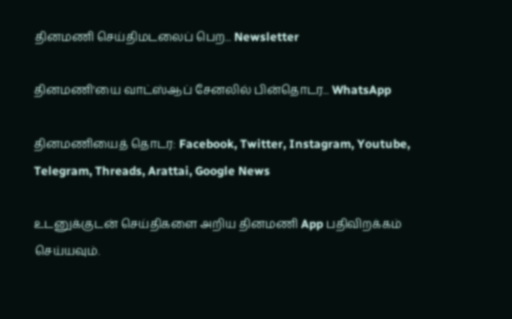தினமணி செய்திமடலைப் பெற... Newsletter

தினமணி'யை வாட்ஸ்ஆப் சேனலில் பின்தொடர... WhatsApp

தினமணியைத் தொடர: Facebook, Twitter, Instagram, Youtube, Telegram, Threads, Arattai, Google News

உடனுக்குடன் செய்திகளை அறிய தினமணி App பதிவிறக்கம் செய்யவும்.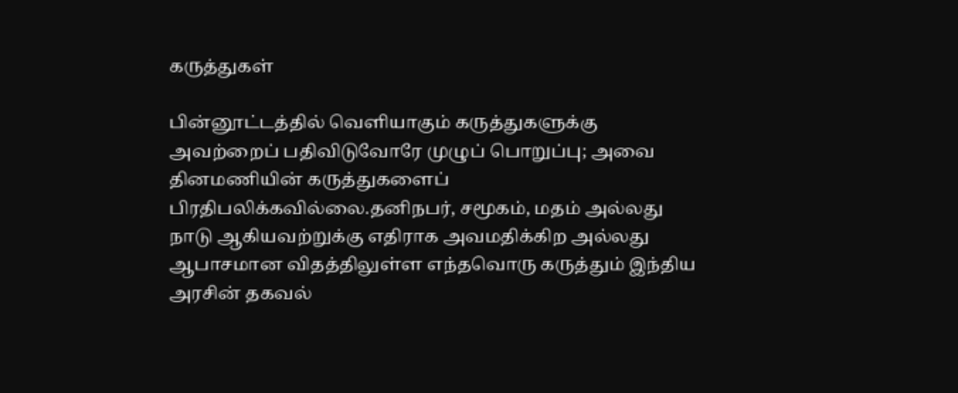கருத்துகள்

பின்னூட்டத்தில் வெளியாகும் கருத்துகளுக்கு அவற்றைப் பதிவிடுவோரே முழுப் பொறுப்பு; அவை தினமணியின் கருத்துகளைப் பிரதிபலிக்கவில்லை.தனிநபர், சமூகம், மதம் அல்லது நாடு ஆகியவற்றுக்கு எதிராக அவமதிக்கிற அல்லது ஆபாசமான விதத்திலுள்ள எந்தவொரு கருத்தும் இந்திய அரசின் தகவல்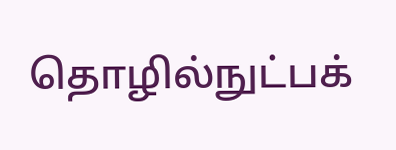தொழில்நுட்பக்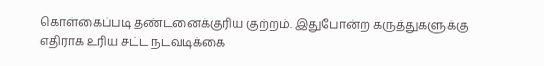கொள்கைப்படி தண்டனைக்குரிய குற்றம். இதுபோன்ற கருத்துகளுக்கு எதிராக உரிய சட்ட நடவடிக்கை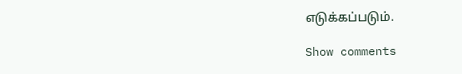எடுக்கப்படும்.

Show comments